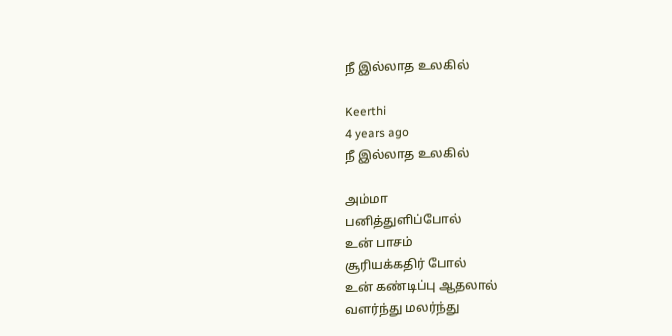நீ இல்லாத உலகில்

Keerthi
4 years ago
நீ இல்லாத உலகில்

அம்மா
பனித்துளிப்போல்
உன் பாசம்
சூரியக்கதிர் போல்
உன் கண்டிப்பு ஆதலால்
வளர்ந்து மலர்ந்து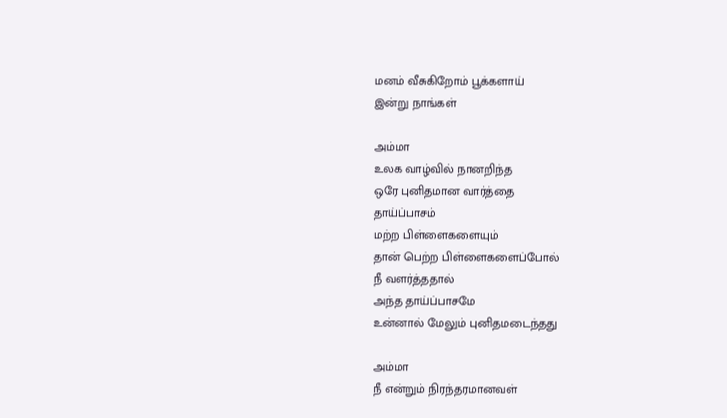மனம் வீசுகிறோம் பூக்களாய்
இன்று நாங்கள்

அம்மா
உலக வாழ்வில் நானறிந்த
ஒரே புனிதமான வார்த்தை
தாய்ப்பாசம்
மற்ற பிள்ளைகளையும்
தான் பெற்ற பிள்ளைகளைப்போல்
நீ வளர்த்ததால்
அந்த தாய்ப்பாசமே
உன்னால் மேலும் புனிதமடைந்தது

அம்மா
நீ என்றும் நிரந்தரமானவள்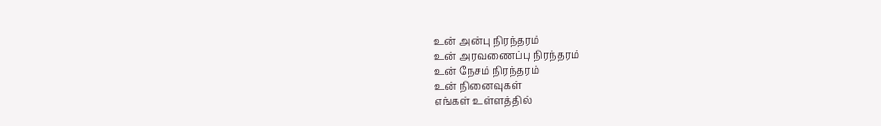உன் அன்பு நிரந்தரம்
உன் அரவணைப்பு நிரந்தரம்
உன் நேசம் நிரந்தரம்
உன் நினைவுகள்
எங்கள் உள்ளத்தில்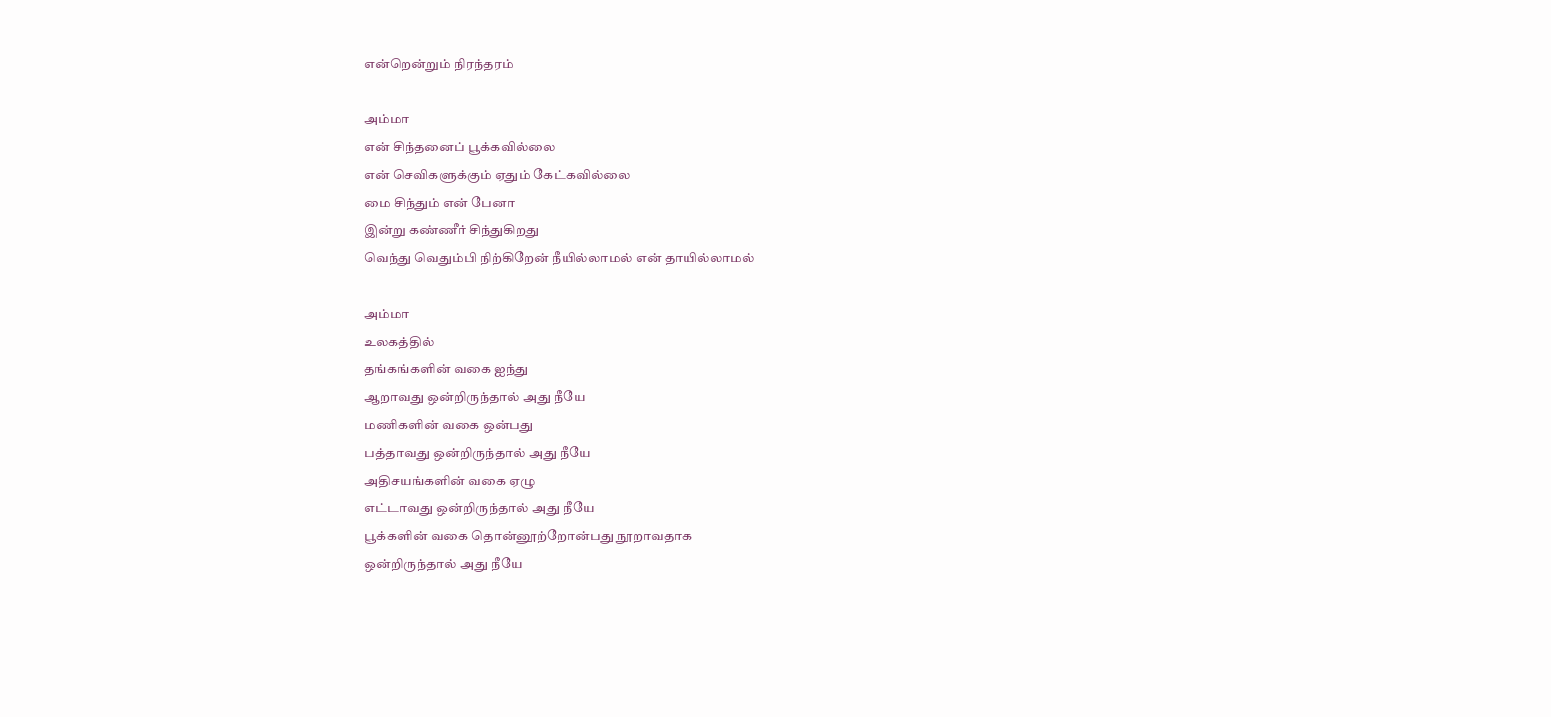என்றென்றும் நிரந்தரம்

அம்மா
என் சிந்தனைப் பூக்கவில்லை
என் செவிகளுக்கும் ஏதும் கேட்கவில்லை
மை சிந்தும் என் பேனா
இன்று கண்ணீர் சிந்துகிறது
வெந்து வெதும்பி நிற்கிறேன் நீயில்லாமல் என் தாயில்லாமல்

அம்மா
உலகத்தில்
தங்கங்களின் வகை ஐந்து
ஆறாவது ஒன்றிருந்தால் அது நீயே
மணிகளின் வகை ஒன்பது
பத்தாவது ஒன்றிருந்தால் அது நீயே
அதிசயங்களின் வகை ஏழு
எட்டாவது ஒன்றிருந்தால் அது நீயே
பூக்களின் வகை தொன்னூற்றோன்பது நூறாவதாக
ஒன்றிருந்தால் அது நீயே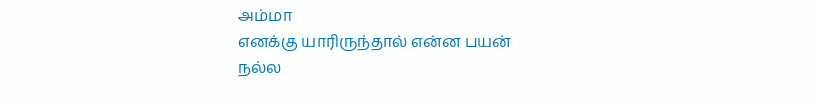அம்மா
எனக்கு யாரிருந்தால் என்ன பயன்
நல்ல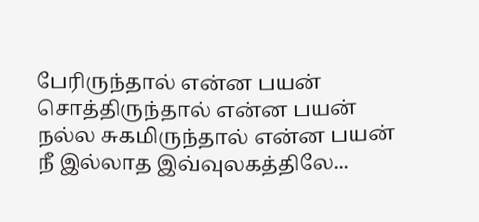பேரிருந்தால் என்ன பயன்
சொத்திருந்தால் என்ன பயன்
நல்ல சுகமிருந்தால் என்ன பயன்
நீ இல்லாத இவ்வுலகத்திலே...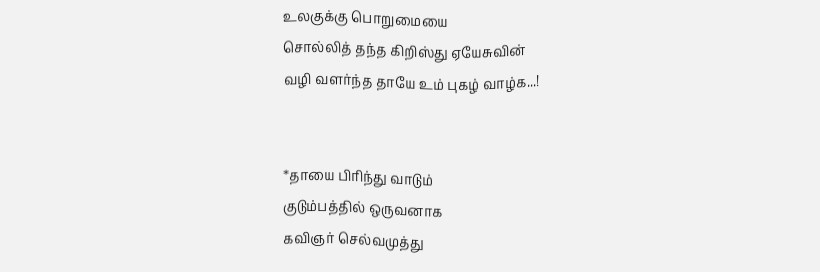உலகுக்கு பொறுமையை
சொல்லித் தந்த கிறிஸ்து ஏயேசுவின்
வழி வளர்ந்த தாயே உம் புகழ் வாழ்க...!


*தாயை பிரிந்து வாடும்
குடும்பத்தில் ஒருவனாக
கவிஞர் செல்வமுத்து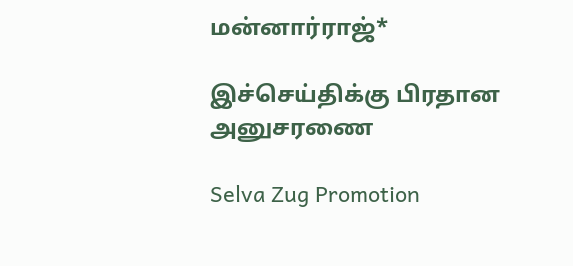மன்னார்ராஜ்*

இச்செய்திக்கு பிரதான அனுசரணை

Selva Zug Promotion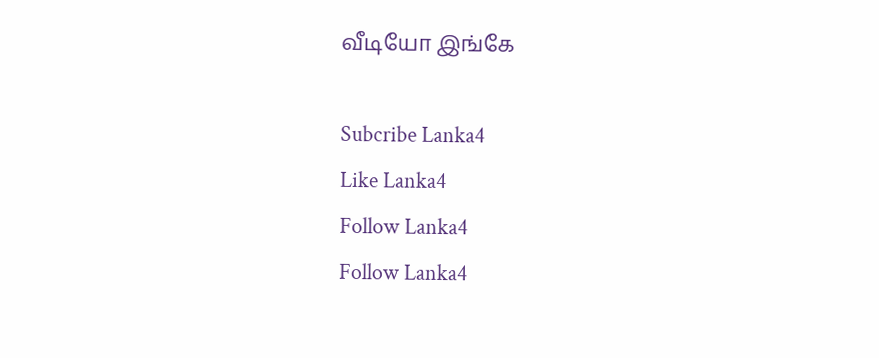வீடியோ இங்கே

Subcribe Lanka4
Like Lanka4
Follow Lanka4
Follow Lanka4